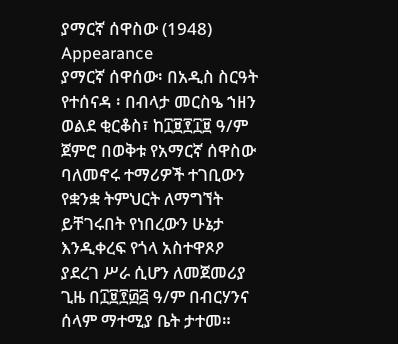ያማርኛ ሰዋስው (1948)
Appearance
ያማርኛ ሰዋሰው፡ በአዲስ ስርዓት የተሰናዳ ፡ በብላታ መርስዔ ኀዘን ወልደ ቂርቆስ፣ ከ፲፱፻፲፱ ዓ/ም ጀምሮ በወቅቱ የአማርኛ ሰዋስው ባለመኖሩ ተማሪዎች ተገቢውን የቋንቋ ትምህርት ለማግኘት ይቸገሩበት የነበረውን ሁኔታ እንዲቀረፍ የጎላ አስተዋጾዖ ያደረገ ሥራ ሲሆን ለመጀመሪያ ጊዜ በ፲፱፻፴፭ ዓ/ም በብርሃንና ሰላም ማተሚያ ቤት ታተመ።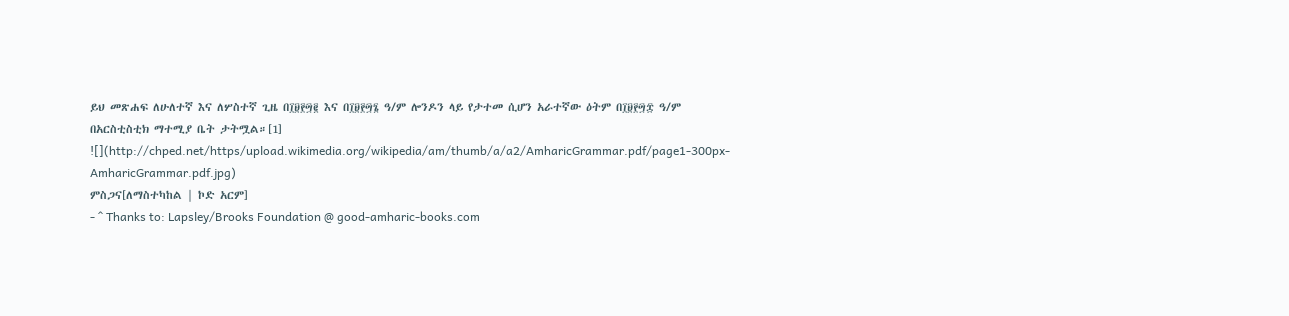ይህ መጽሐፍ ለሁለተኛ እና ለሦስተኛ ጊዜ በ፲፱፻፵፪ እና በ፲፱፻፵፮ ዓ/ም ሎንዶን ላይ የታተመ ሲሆን አራተኛው ዕትም በ፲፱፻፵፰ ዓ/ም በአርስቲስቲክ ማተሚያ ቤት ታትሟል።[1]
![](http://chped.net/https/upload.wikimedia.org/wikipedia/am/thumb/a/a2/AmharicGrammar.pdf/page1-300px-AmharicGrammar.pdf.jpg)
ምስጋና[ለማስተካከል | ኮድ አርም]
- ^ Thanks to: Lapsley/Brooks Foundation @ good-amharic-books.com